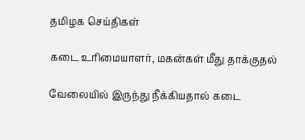தமிழக செய்திகள்

கடை உரிமையாளர், மகன்கள் மீது தாக்குதல்

வேலையில் இருந்து நீக்கியதால் கடை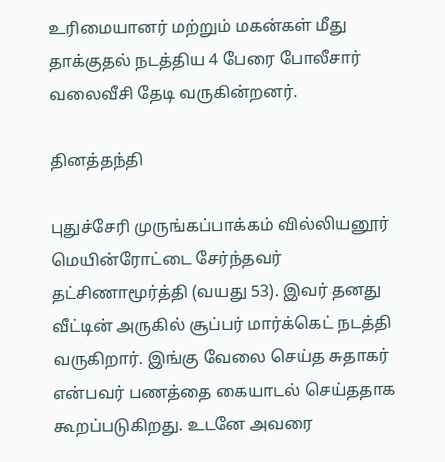உரிமையானர் மற்றும் மகன்கள் மீது தாக்குதல் நடத்திய 4 பேரை போலீசார் வலைவீசி தேடி வருகின்றனர்.

தினத்தந்தி

புதுச்சேரி முருங்கப்பாக்கம் வில்லியனூர் மெயின்ரோட்டை சேர்ந்தவர் தட்சிணாமூர்த்தி (வயது 53). இவர் தனது வீட்டின் அருகில் சூப்பர் மார்க்கெட் நடத்தி வருகிறார். இங்கு வேலை செய்த சுதாகர் என்பவர் பணத்தை கையாடல் செய்ததாக கூறப்படுகிறது. உடனே அவரை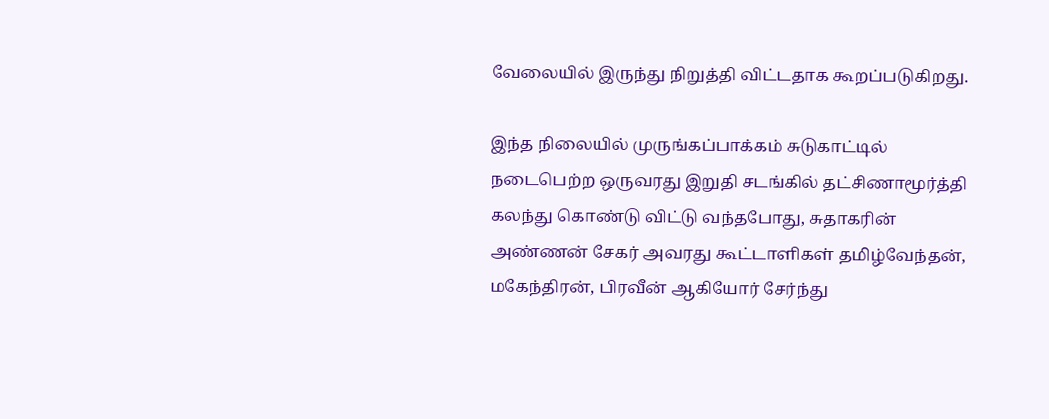வேலையில் இருந்து நிறுத்தி விட்டதாக கூறப்படுகிறது.

இந்த நிலையில் முருங்கப்பாக்கம் சுடுகாட்டில் நடைபெற்ற ஒருவரது இறுதி சடங்கில் தட்சிணாமூர்த்தி கலந்து கொண்டு விட்டு வந்தபோது, சுதாகரின் அண்ணன் சேகர் அவரது கூட்டாளிகள் தமிழ்வேந்தன், மகேந்திரன், பிரவீன் ஆகியோர் சேர்ந்து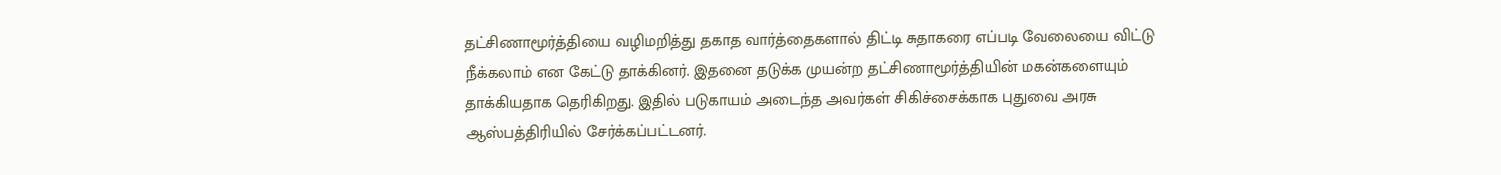தட்சிணாமூர்த்தியை வழிமறித்து தகாத வார்த்தைகளால் திட்டி சுதாகரை எப்படி வேலையை விட்டு நீக்கலாம் என கேட்டு தாக்கினர். இதனை தடுக்க முயன்ற தட்சிணாமூர்த்தியின் மகன்களையும் தாக்கியதாக தெரிகிறது. இதில் படுகாயம் அடைந்த அவர்கள் சிகிச்சைக்காக புதுவை அரசு ஆஸ்பத்திரியில் சேர்க்கப்பட்டனர்.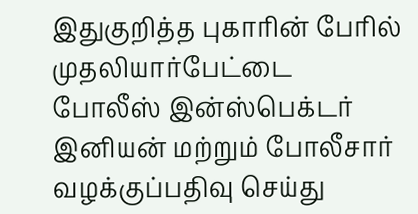இதுகுறித்த புகாரின் பேரில் முதலியார்பேட்டை போலீஸ் இன்ஸ்பெக்டர் இனியன் மற்றும் போலீசார் வழக்குப்பதிவு செய்து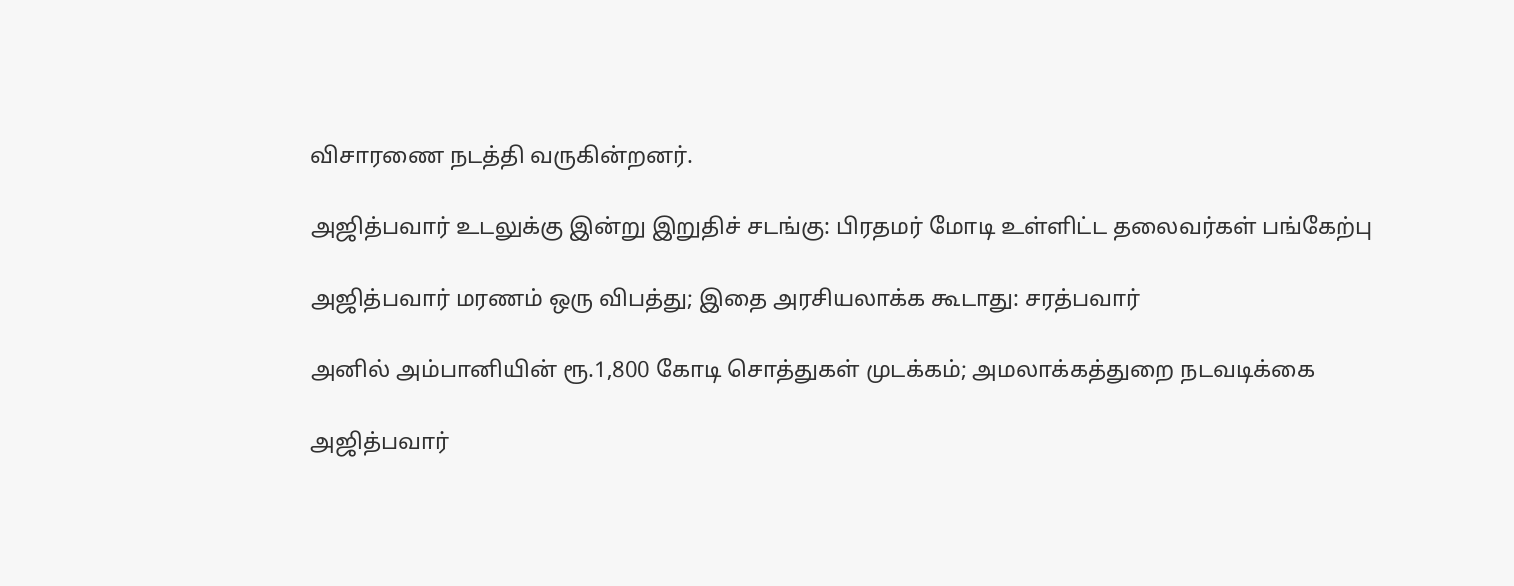விசாரணை நடத்தி வருகின்றனர்.

அஜித்பவார் உடலுக்கு இன்று இறுதிச் சடங்கு: பிரதமர் மோடி உள்ளிட்ட தலைவர்கள் பங்கேற்பு

அஜித்பவார் மரணம் ஒரு விபத்து; இதை அரசியலாக்க கூடாது: சரத்பவார்

அனில் அம்பானியின் ரூ.1,800 கோடி சொத்துகள் முடக்கம்; அமலாக்கத்துறை நடவடிக்கை

அஜித்பவார்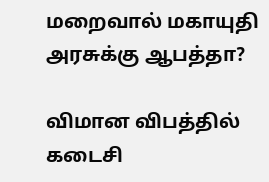மறைவால் மகாயுதி அரசுக்கு ஆபத்தா?

விமான விபத்தில் கடைசி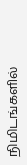நிமிடங்களில்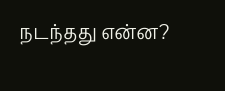நடந்தது என்ன?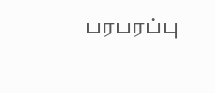பரபரப்பு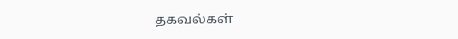தகவல்கள்